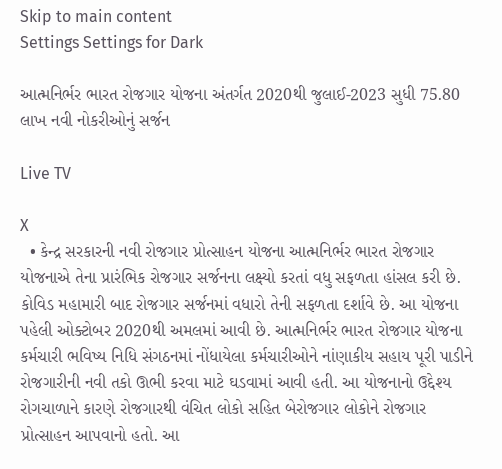Skip to main content
Settings Settings for Dark

આત્મનિર્ભર ભારત રોજગાર યોજના અંતર્ગત 2020થી જુલાઈ-2023 સુધી 75.80 લાખ નવી નોકરીઓનું સર્જન

Live TV

X
  • કેન્દ્ર સરકારની નવી રોજગાર પ્રોત્સાહન યોજના આત્મનિર્ભર ભારત રોજગાર યોજનાએ તેના પ્રારંભિક રોજગાર સર્જનના લક્ષ્યો કરતાં વધુ સફળતા હાંસલ કરી છે. કોવિડ મહામારી બાદ રોજગાર સર્જનમાં વધારો તેની સફળતા દર્શાવે છે. આ યોજના પહેલી ઓક્ટોબર 2020થી અમલમાં આવી છે. આત્મનિર્ભર ભારત રોજગાર યોજના કર્મચારી ભવિષ્ય નિધિ સંગઠનમાં નોંધાયેલા કર્મચારીઓને નાંણાકીય સહાય પૂરી પાડીને રોજગારીની નવી તકો ઊભી કરવા માટે ઘડવામાં આવી હતી. આ યોજનાનો ઉદ્દેશ્ય રોગચાળાને કારણે રોજગારથી વંચિત લોકો સહિત બેરોજગાર લોકોને રોજગાર  પ્રોત્સાહન આપવાનો હતો. આ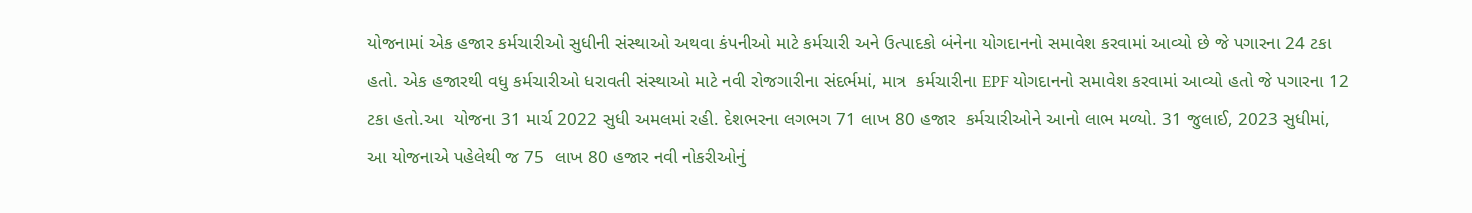યોજનામાં એક હજાર કર્મચારીઓ સુધીની સંસ્થાઓ અથવા કંપનીઓ માટે કર્મચારી અને ઉત્પાદકો બંનેના યોગદાનનો સમાવેશ કરવામાં આવ્યો છે જે પગારના 24 ટકા હતો. એક હજારથી વધુ કર્મચારીઓ ધરાવતી સંસ્થાઓ માટે નવી રોજગારીના સંદર્ભમાં, માત્ર  કર્મચારીના EPF યોગદાનનો સમાવેશ કરવામાં આવ્યો હતો જે પગારના 12 ટકા હતો.આ  યોજના 31 માર્ચ 2022 સુધી અમલમાં રહી. દેશભરના લગભગ 71 લાખ 80 હજાર  કર્મચારીઓને આનો લાભ મળ્યો. 31 જુલાઈ, 2023 સુધીમાં, આ યોજનાએ પહેલેથી જ 75  લાખ 80 હજાર નવી નોકરીઓનું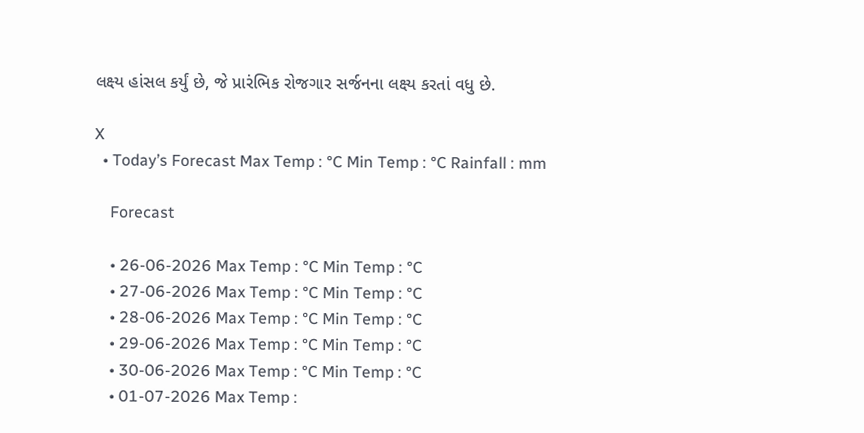લક્ષ્ય હાંસલ કર્યું છે, જે પ્રારંભિક રોજગાર સર્જનના લક્ષ્ય કરતાં વધુ છે.

X
  • Today’s Forecast Max Temp : °C Min Temp : °C Rainfall : mm

    Forecast

    • 26-06-2026 Max Temp : °C Min Temp : °C
    • 27-06-2026 Max Temp : °C Min Temp : °C
    • 28-06-2026 Max Temp : °C Min Temp : °C
    • 29-06-2026 Max Temp : °C Min Temp : °C
    • 30-06-2026 Max Temp : °C Min Temp : °C
    • 01-07-2026 Max Temp :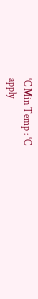°C Min Temp : °C
apply